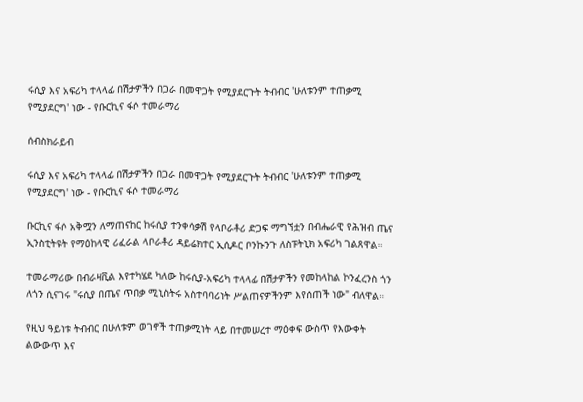ሩሲያ እና አፍሪካ ተላላፊ በሽታዎችን በጋራ በመዋጋት የሚያደርጉት ትብብር 'ሁለቱንም ተጠቃሚ የሚያደርግ' ነው - የቡርኪና ፋሶ ተመራማሪ

ሰብስክራይብ

ሩሲያ እና አፍሪካ ተላላፊ በሽታዎችን በጋራ በመዋጋት የሚያደርጉት ትብብር 'ሁለቱንም ተጠቃሚ የሚያደርግ' ነው - የቡርኪና ፋሶ ተመራማሪ

ቡርኪና ፋሶ አቅሟን ለማጠናከር ከሩሲያ ተንቀሳቃሽ የላቦራቶሪ ድጋፍ ማግኘቷን በብሔራዊ የሕዝብ ጤና ኢንስቲትዩት የማዕከላዊ ሪፈራል ላቦራቶሪ ዳይሬክተር ኢሲዶር ቦንኩንጉ ለስፑትኒክ አፍሪካ ገልጸዋል።

ተመራማሪው በብራዛቪል እየተካሄደ ካለው ከሩሲያ-አፍሪካ ተላላፊ በሽታዎችን የመከላከል ኮንፈረንስ ጎን ለጎን ሲናገሩ "ሩሲያ በጤና ጥበቃ ሚኒስትሩ አስተባባሪነት ሥልጠናዎችንም እየሰጠች ነው" ብለዋል።

የዚህ ዓይነቱ ትብብር በሁለቱም ወገኖች ተጠቃሚነት ላይ በተመሠረተ ማዕቀፍ ውስጥ የእውቀት ልውውጥ እና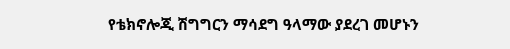የቴክኖሎጂ ሽግግርን ማሳደግ ዓላማው ያደረገ መሆኑን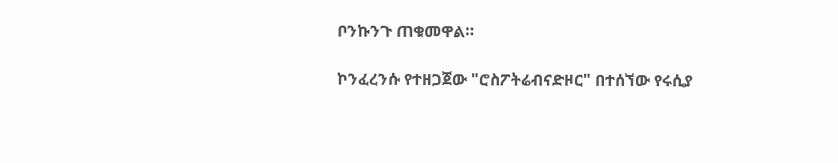ቦንኩንጉ ጠቁመዋል።

ኮንፈረንሱ የተዘጋጀው "ሮስፖትሬብናድዞር" በተሰኘው የሩሲያ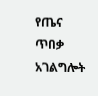የጤና ጥበቃ አገልግሎት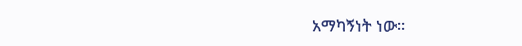አማካኝነት ነው።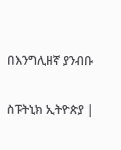በእንግሊዘኛ ያንብቡ

ስፑትኒክ ኢትዮጵያ |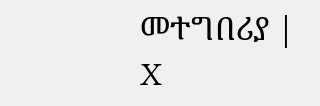መተግበሪያ | X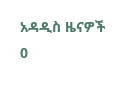አዳዲስ ዜናዎች
0